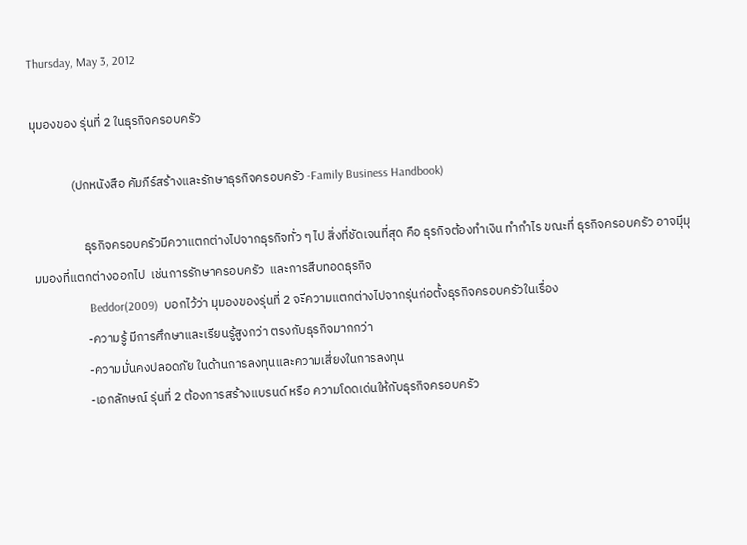Thursday, May 3, 2012

มุมองของ รุ่นที่ 2 ในธุรกิจครอบครัว

              (ปกหนังสือ คัมภีร์สร้างและรักษาธุรกิจครอบครัว -Family Business Handbook)

                  ธุรกิจครอบครัวมีควาแตกต่างไปจากธุรกิจทั่ว ๆ ไป สิ่งที่ชัดเจนที่สุด คือ ธุรกิจต้องทำเงิน ทำกำไร ขณะที่ ธุรกิจครอบครัว อาจมีุมุมมองที่แตกต่างออกไป  เช่นการรักษาครอบครัว  และการสืบทอดธุรกิจ
                  Beddor(2009)  บอกไว้ว่า มุมองของรุ่นที่ 2 จะีความแตกต่างไปจากรุ่นก่อตั้งธุรกิจครอบครัวในเรื่อง
                  -ความรู้ มีการศึกษาและเรียนรู้สูงกว่า ตรงกับธุรกิจมากกว่า
                  -ความมั่นคงปลอดภัย ในด้านการลงทุนและความเสี่ยงในการลงทุน
                  -เอกลักษณ์ รุ่นที่ 2 ต้องการสร้างแบรนด์ หรือ ความโดดเด่นให้กับธุรกิจครอบครัว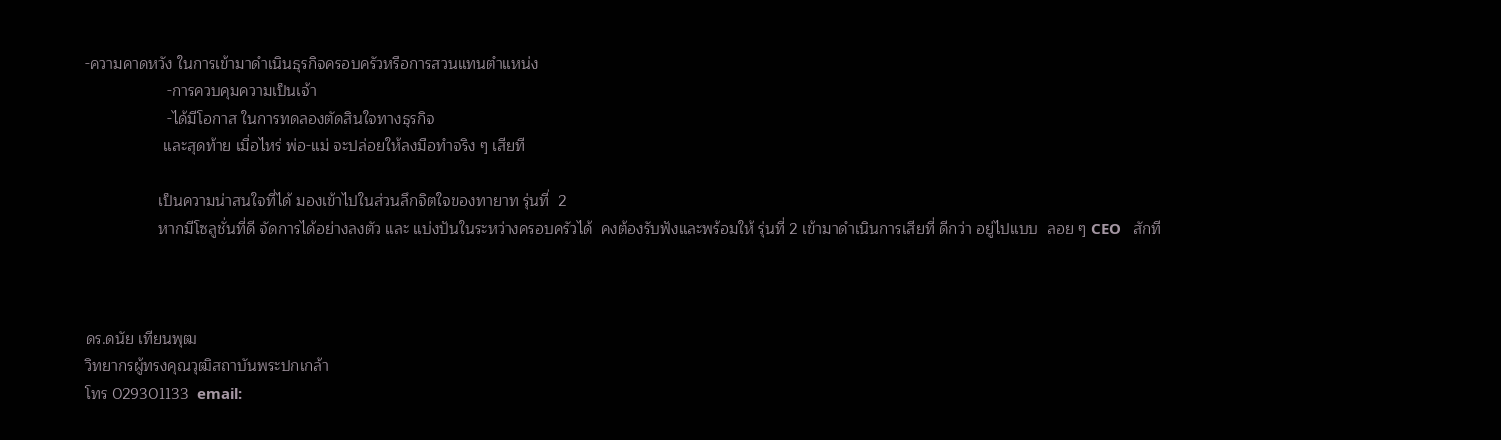-ความคาดหวัง ในการเข้ามาดำเนินธุรกิจครอบครัวหรือการสวนแทนตำแหน่ง
                   -การควบคุมความเป็นเจ้า
                   -ได้มีโอกาส ในการทดลองตัดสินใจทางธุรกิจ
                  และสุดท้าย เมื่อไหร่ พ่อ-แม่ จะปล่อยให้ลงมือทำจริง ๆ เสียที

                 เป็นความน่าสนใจที่ได้ มองเข้าไปในส่วนลึกจิตใจของทายาท รุ่นที่  2
                 หากมีโซลูชั่นที่ดี จัดการได้อย่างลงตัว และ แบ่งปันในระหว่างครอบครัวได้  คงต้องรับฟังและพร้อมให้ รุ่นที่ 2 เข้ามาดำเนินการเสียที่ ดีกว่า อยู่ไปแบบ  ลอย ๆ CEO   สักที



ดร.ดนัย เทียนพุฒ
วิทยากรผู้ทรงคุณวุฒิสถาบันพระปกเกล้า
โทร 029301133  email: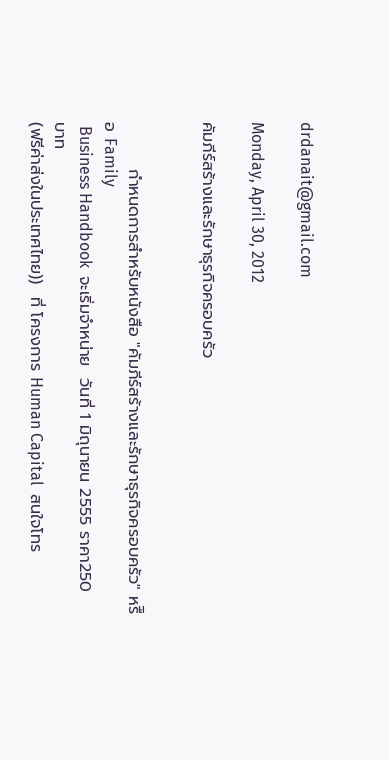drdanait@gmail.com

Monday, April 30, 2012

คัมภีร์สร้างและรักษาธุรกิจครอบครัว


        กำหนดการสำหรับหนังสือ "คัมภีร์สร้างและรักษาธุรกิจครอบครัว" หรืิอ Family
 Business Handbook  จะเริ่มจำหน่าย  วันที่ 1 มิถุนายน 2555 ราคา250 บาท
(ฟรีค่าส่งในประเทศไทย))  ที่ โครงการ Human Capital  สนใจโทร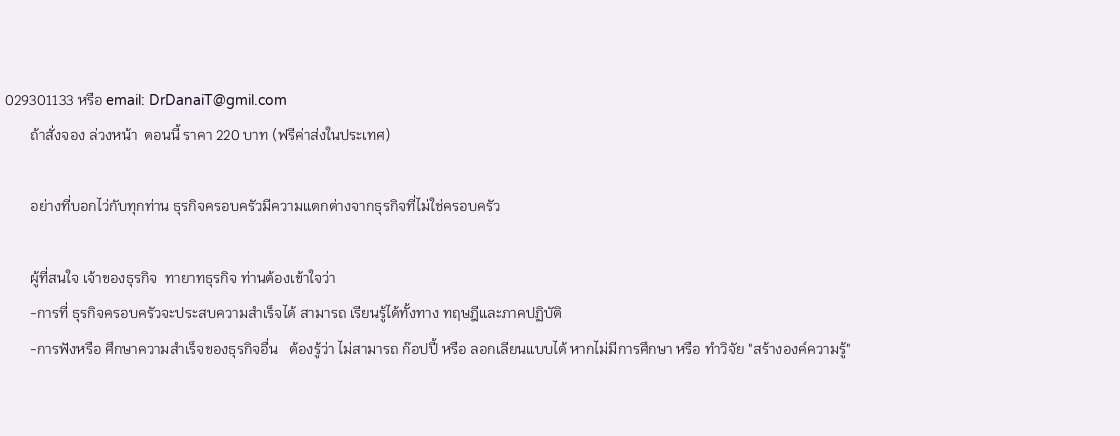029301133 หรือ email: DrDanaiT@gmil.com
       ถ้าสั่งจอง ล่วงหน้า  ตอนนี้ ราคา 220 บาท (ฟรีค่าส่งในประเทศ)

       อย่างที่บอกไว่กับทุกท่าน ธุรกิจครอบครัวมีความแตกต่างจากธุรกิจที่ไม่ใช่ครอบครัว

       ผู้ที่สนใจ เจ้าของธุรกิจ  ทายาทธุรกิจ ท่านต้องเข้าใจว่า
       -การที่ ธุรกิจครอบครัวจะประสบความสำเร็จได้ สามารถ เรียนรู้ได้ทั้งทาง ทฤษฎีและภาคปฏิบัติ
       -การฟังหรือ ศึกษาความสำเร็จของธุรกิจอื่น   ต้องรู้ว่า ไม่สามารถ ก๊อปปี้ หรือ ลอกเลียนแบบได้ หากไม่มีการศึกษา หรือ ทำวิจัย "สร้างองค์ความรู้"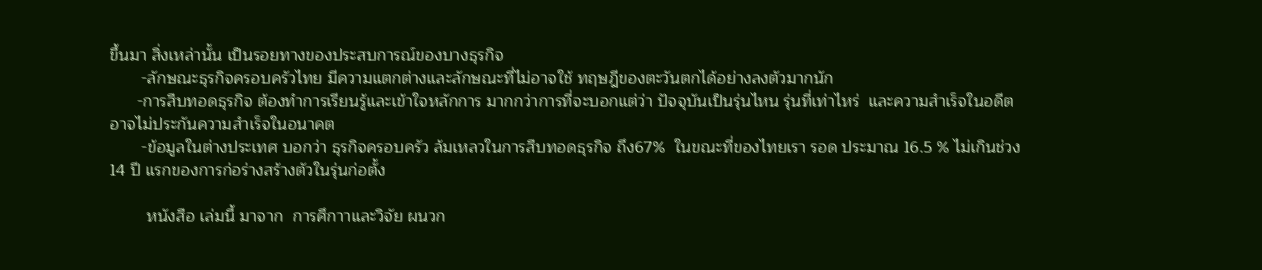ขึ้นมา สิ่งเหล่านั้น เป็นรอยทางของประสบการณ์ของบางธุรกิจ
       -ลักษณะธุรกิจครอบครัวไทย มีความแตกต่างและลักษณะที่ไม่อาจใช้ ทฤษฎีของตะวันตกได้อย่างลงตัวมากนัก
      -การสืบทอดธุรกิจ ต้องทำการเรียนรู้และเข้าใจหลักการ มากกว่าการที่จะบอกแต่ว่า ปัจจุบันเป็นรุ่นไหน รุ่นที่เท่าไหร่  และความสำเร็จในอดีต อาจไม่ประกันความสำเร็จในอนาคต
       -ข้อมูลในต่างประเทศ บอกว่า ธุรกิจครอบครัว ล้มเหลวในการสืบทอดธุรกิจ ถึง67%  ในขณะที่ของไทยเรา รอด ประมาณ 16.5 % ไม่เกินช่วง 14 ปี แรกของการก่อร่างสร้างตัวในรุ่นก่อตั้ง

        หนังสือ เล่มนี้ มาจาก  การศึกาาและวิจัย ผนวก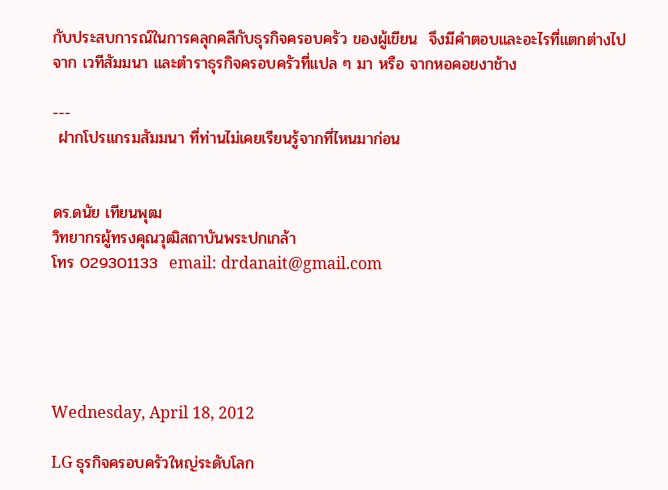กับประสบการณ์ในการคลุกคลีกับธุรกิจครอบครัว ของผู้เขียน  จึงมีคำตอบและอะไรที่แตกต่างไปจาก เวทีสัมมนา และตำราธุรกิจครอบครัวที่แปล ๆ มา หรือ จากหอคอยงาช้าง

---
 ฝากโปรแกรมสัมมนา ที่ท่านไม่เคยเรียนรู้จากที่ไหนมาก่อน


ดร.ดนัย เทียนพุฒ
วิทยากรผู้ทรงคุณวุฒิสถาบันพระปกเกล้า
โทร 029301133  email: drdanait@gmail.com





Wednesday, April 18, 2012

LG ธุรกิจครอบครัวใหญ่ระดับโลก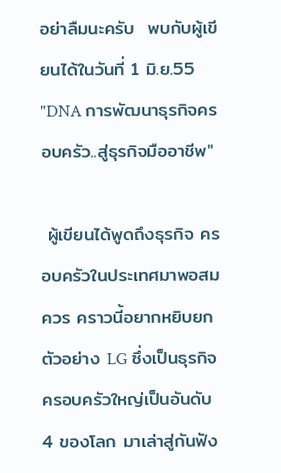อย่าลืมนะครับ  พบกับผู้เขียนได้ในวันที่ 1 มิ.ย.55 "DNA การพัฒนาธุรกิจครอบครัว..สู่ธุรกิจมืออาชีพ"

 ผู้เขียนได้พูดถึงธุรกิจ ครอบครัวในประเทศมาพอสมควร คราวนี้อยากหยิบยก ตัวอย่าง LG ซึ่งเป็นธุรกิจครอบครัวใหญ่เป็นอันดับ 4 ของโลก มาเล่าสู่กันฟัง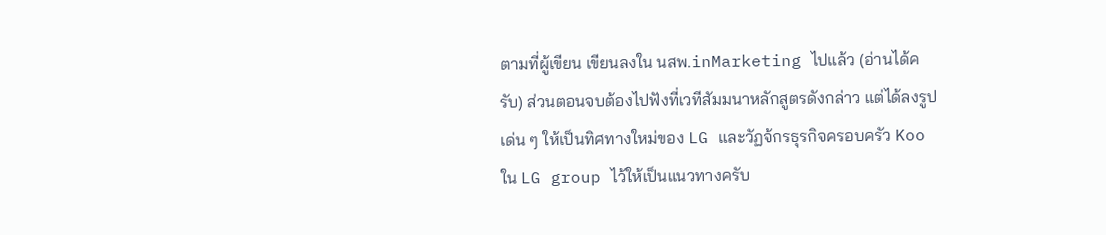ตามที่ผู้เขียน เขียนลงใน นสพ.inMarketing ไปแล้ว (อ่านได้ครับ) ส่วนตอนจบต้องไปฟังที่เวทีสัมมนาหลักสูตรดังกล่าว แต่ได้ลงรูป เด่น ๆ ให้เป็นทิศทางใหม่ของ LG และวัฏจ้กรธุรกิจครอบครัว Koo ใน LG group ไว้ให้เป็นแนวทางครับ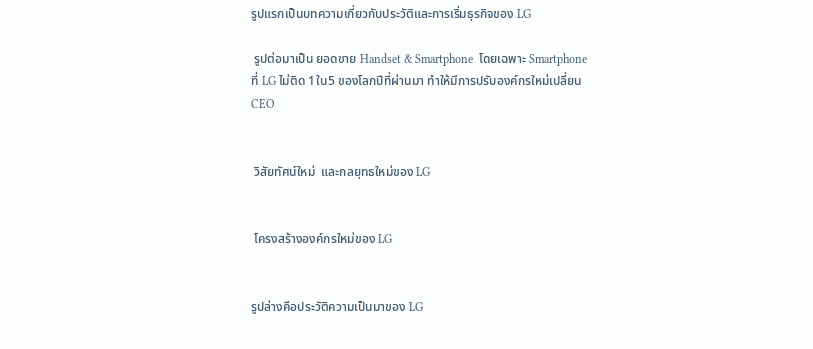รูปแรกเป็นบทความเกี่ยวกับประวัติและการเริ่มธุรกิจของ LG

 รูปต่อมาเป็น ยอดขาย Handset & Smartphone  โดยเฉพาะ Smartphone ที่ LG ไม่ติด 1ใน5 ของโลกปีที่ผ่านมา ทำให้มีการปรับองค์กรใหม่เปลี่ยน CEO


 วิสัยทัศน์ใหม่  และกลยุทธใหม่ของ LG


 โครงสร้างองค์กรใหม่ของ LG


รูปล่างคือประวัติความเป็นมาของ LG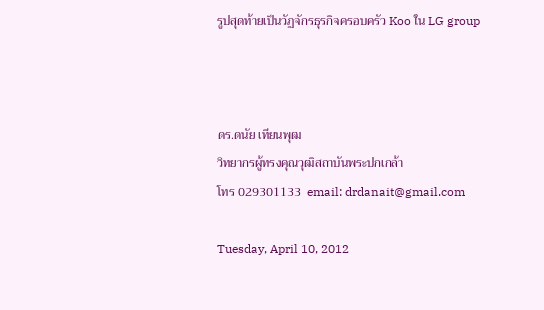รูปสุดท้ายเป็นวัฏจักรธุรกิจครอบครัว Koo ใน LG group



ดร.ดนัย เทียนพุฒ
วิทยากรผู้ทรงคุณวุฒิสถาบันพระปกเกล้า
โทร 029301133  email: drdanait@gmail.com

Tuesday, April 10, 2012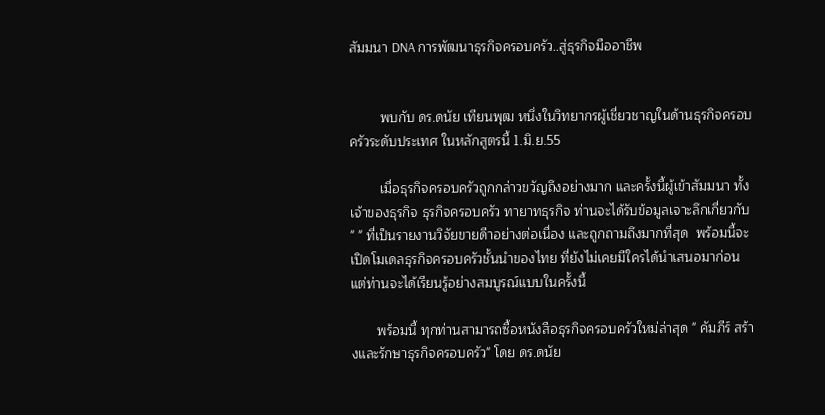สัมมนา DNA การพัฒนาธุรกิจครอบครัว..สู่ธุรกิจมืออาชีพ


        พบกับ ดร.ดนัย เทียนพุฒ หนึ่งในวิทยากรผู้เชี่ยวชาญในด้านธุรกิจครอบครัวระดับประเทศ ในหลักสูตรนี้ 1.มิ.ย.55

        เมื่อธุรกิจครอบครัวถูกกล่าวขวัญถึงอย่างมาก และครั้งนี้ผู้เข้าสัมมนา ทั้งเจ้าของธุรกิจ ธุรกิจครอบครัว ทายาทธุรกิจ ท่านจะได้รับข้อมูลเจาะลึกเกี่ยวกับ " " ที่เป็นรายงานวิจัยขายดีาอย่างต่อเนื่อง และถูกถามถึงมากที่สุด  พร้อมนี้จะเปิดโมเดลธุรกิจครอบครัวชั้นนำของไทย ที่ยังไม่เคยมีใครได้นำเสนอมาก่อน  แต่ท่านจะได้เรียนรู้อย่างสมบูรณ์แบบในครั้งนี้

       พร้อมนี้ ทุกท่านสามารถซื้อหนังสือธุรกิจครอบครัวใหม่ล่าสุด " คัมภีร์ สร้างและรักษาธุรกิจครอบครัว" โดย ดร.ดนัย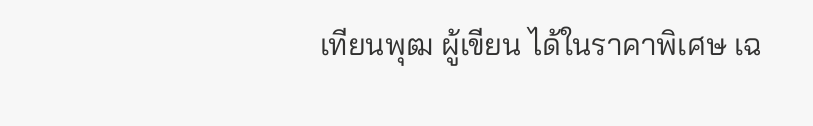เทียนพุฒ ผู้เขียน ได้ในราคาพิเศษ เฉ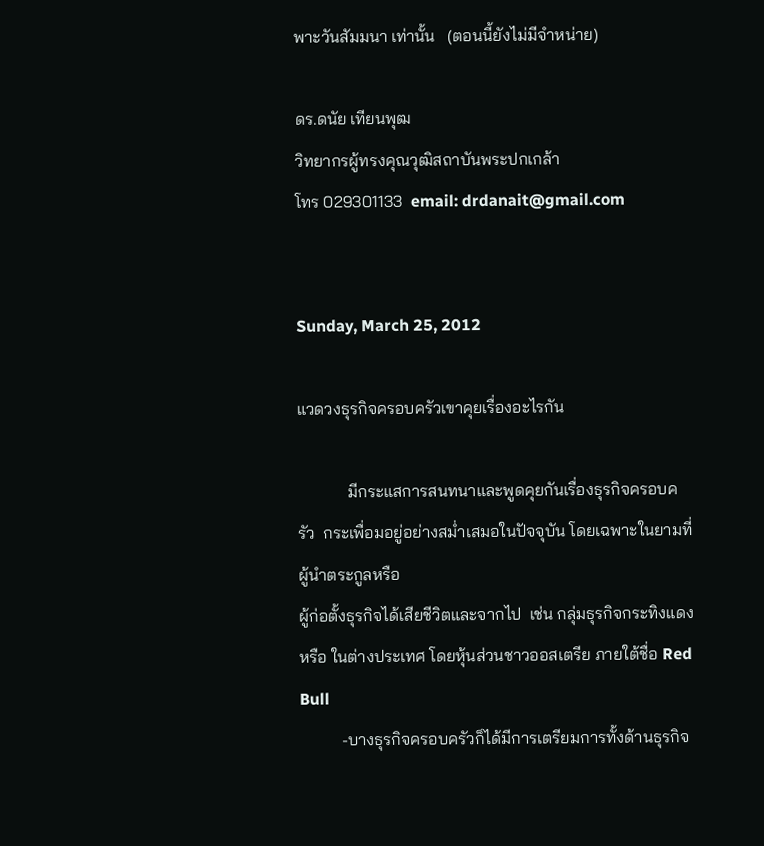พาะวันสัมมนา เท่านั้น   (ตอนนี้ยังไม่มีจำหน่าย)

ดร.ดนัย เทียนพุฒ
วิทยากรผู้ทรงคุณวุฒิสถาบันพระปกเกล้า
โทร 029301133  email: drdanait@gmail.com


Sunday, March 25, 2012

แวดวงธุรกิจครอบครัวเขาคุยเรื่องอะไรกัน

            มีกระแสการสนทนาและพูดคุยกันเรื่องธุรกิจครอบครัว  กระเพื่อมอยู่อย่างสม่ำเสมอในปัจจุบัน โดยเฉพาะในยามที่ผู้นำตระกูลหรือ
ผู้ก่อตั้งธุรกิจได้เสียชีวิตและจากไป  เช่น กลุ่มธุรกิจกระทิงแดง หรือ ในต่างประเทศ โดยหุ้นส่วนชาวออสเตรีย ภายใต้ชื่อ Red Bull
          -บางธุรกิจครอบครัวก็ได้มีการเตรียมการทั้งด้านธุรกิจ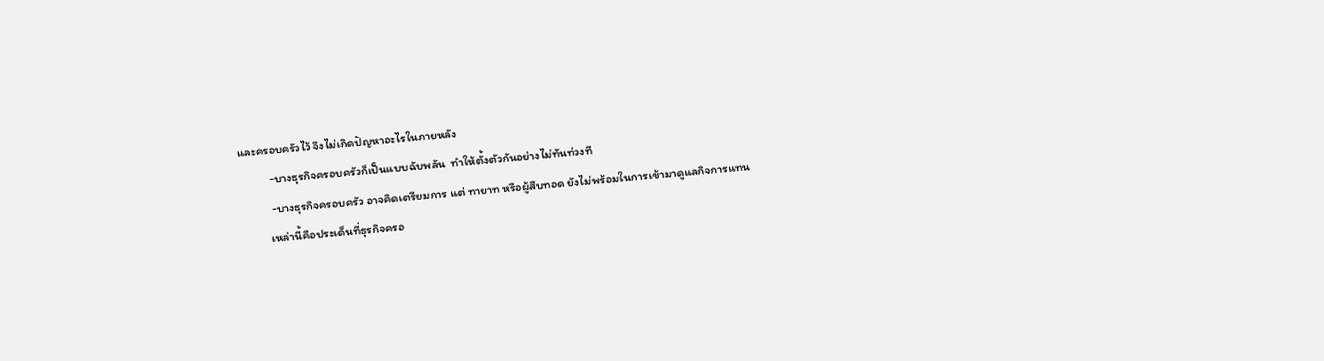และครอบครัวไว้ จึงไม่เกิดปัญหาอะไรในภายหลัง
           -บางธุรกิจครอบครัวก็เป็นแบบฉับพลัน  ทำให้ตั้งตัวกันอย่างไม่ทันท่วงที
           -บางธุรกิจครอบครัว อาจคิดเตรียมการ แต่ ทายาท หรือผู้สืบทอด ยังไม่พร้อมในการเข้ามาดูแลกิจการแทน
          เหล่านี้คือประเด็นที่ธุรกิจครอ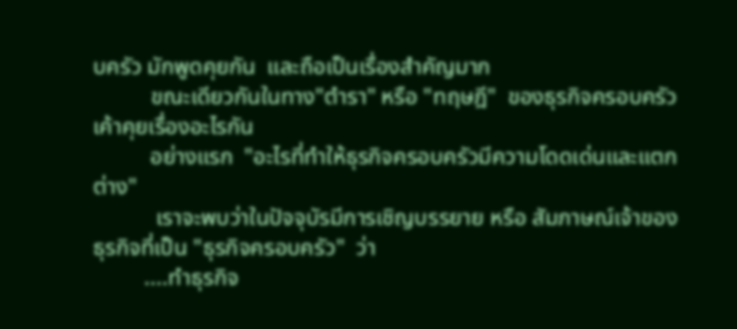บครัว มักพูดคุยกัน  และถือเป็นเรื่องสำคัญมาก
          ขณะเดียวกันในทาง"ตำรา" หรือ "ทฤษฎี"  ของธุรกิจครอบครัว เค้าคุยเรื่องอะไรกัน
          อย่างแรก  "อะไรที่ทำให้ธุรกิจครอบครัวมีความโดดเด่นและแตกต่าง"
           เราจะพบว่าในปัจจุบัรมีการเชิญบรรยาย หรือ สัมภาษณ์เจ้าของธุรกิจที่เป็น "ธุรกิจครอบครัว"  ว่า
         ....ทำธุรกิจ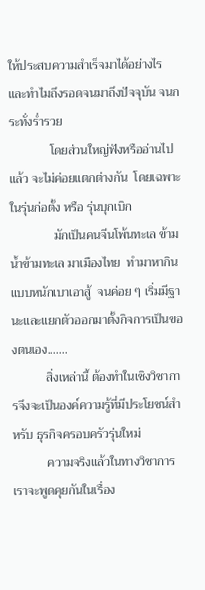ให้ประสบความสำเร็จมาได้อย่างไร  และทำไมถึงรอดจนมาถึงปัจจุบัน จนกระทั่งร่ำรวย
             โดยส่วนใหญ่ฟังหรืออ่านไปแล้ว จะไม่ค่อยแตกต่างกัน  โดยเฉพาะในรุ่นก่อตั้ง หรือ รุ่นบุกเบิก
              มักเป็นคนจีนโพ้นทะเล ข้ามน้ำข้ามทะเล มาเมืองไทย  ทำมาหากินแบบหนักเบาเอาสู้  จนค่อย ๆ เริ่มมีฐานะและแยกตัวออกมาตั้งกิจการเป็นของตนเอง.......
           สิ่งเหล่านี้ ต้องทำในเชิงวิชาการจึงจะเป็นองค์ความรู้ที่มีประโยชน์สำหรับ ธุรกิจครอบครัวรุ่นใหม่
           ความจริงแล้วในทางวิชาการเราจะพูดคุยกันในเรื่อง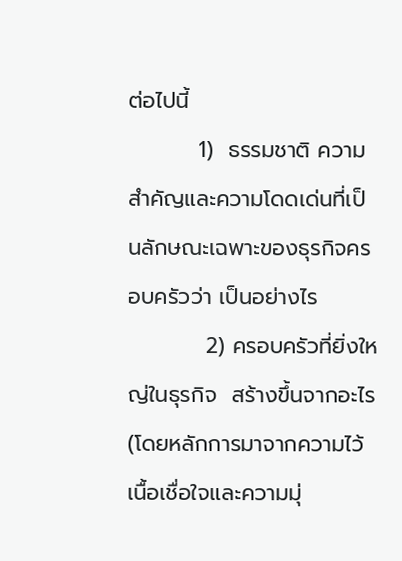ต่อไปนี้
         1)  ธรรมชาติ ความสำคัญและความโดดเด่นที่เป็นลักษณะเฉพาะของธุรกิจครอบครัวว่า เป็นอย่างไร
          2) ครอบครัวที่ยิ่งใหญ่ในธุรกิจ  สร้างขึ้นจากอะไร  (โดยหลักการมาจากความไว้เนื้อเชื่อใจและความมุ่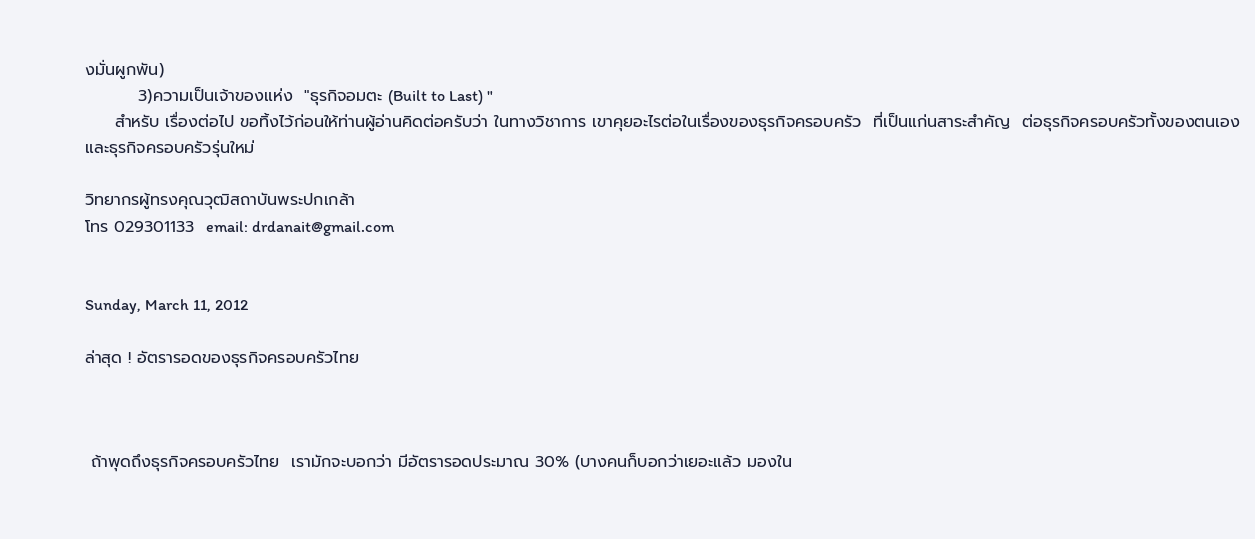งมั่นผูกพัน)
         3)ความเป็นเจ้าของแห่ง  "ธุรกิจอมตะ (Built to Last) "
     สำหรับ เรื่องต่อไป ขอทิ้งไว้ก่อนให้ท่านผู้อ่านคิดต่อครับว่า ในทางวิชาการ เขาคุยอะไรต่อในเรื่องของธุรกิจครอบครัว  ที่เป็นแก่นสาระสำคัญ  ต่อธุรกิจครอบครัวทั้งของตนเองและธุรกิจครอบครัวรุ่นใหม่

วิทยากรผู้ทรงคุณวุฒิสถาบันพระปกเกล้า
โทร 029301133  email: drdanait@gmail.com


Sunday, March 11, 2012

ล่าสุด ! อัตรารอดของธุรกิจครอบครัวไทย



 ถ้าพุดถึงธุรกิจครอบครัวไทย  เรามักจะบอกว่า มีอัตรารอดประมาณ 30% (บางคนก็บอกว่าเยอะแล้ว มองใน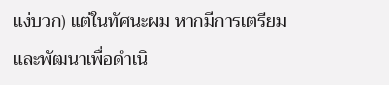แง่บวก) แต่ในทัศนะผม หากมีการเตรียมและพัฒนาเพื่อดำเนิ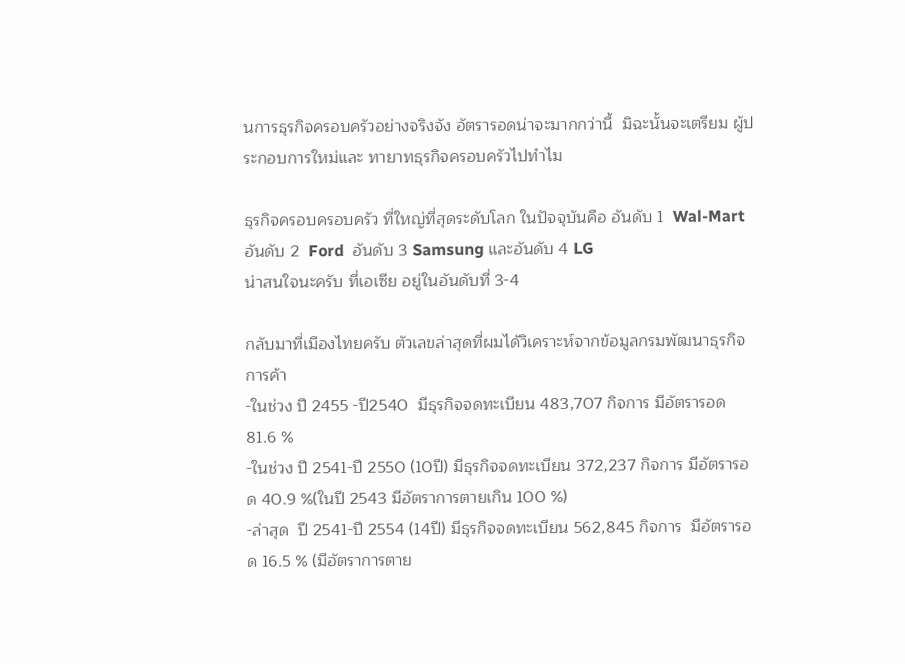นการธุรกิจครอบครัวอย่างจริงจัง อัตรารอดน่าจะมากกว่านี้  มิฉะนั้นจะเตรียม ผู้ประกอบการใหม่และ ทายาทธุรกิจครอบครัวไปทำไม

ธุรกิจครอบครอบครัว ที่ใหญ่ที่สุดระดับโลก ในปัจจุบันคือ อันดับ 1  Wal-Mart อันดับ 2  Ford  อันดับ 3 Samsung และอันดับ 4 LG
น่าสนใจนะครับ ที่เอเซีย อยู่ในอันดับที่ 3-4

กลับมาที่เมืองไทยครับ ตัวเลขล่าสุดที่ผมได้วิเคราะห์จากข้อมูลกรมพัฒนาธุรกิจการค้า
-ในช่วง ปี 2455 -ปี2540  มีธุรกิจจดทะเบียน 483,707 กิจการ มีอัตรารอด 81.6 %
-ในช่วง ปี 2541-ปี 2550 (10ปี) มีธุรกิจจดทะเบียน 372,237 กิจการ มีอัตรารอด 40.9 %(ในปี 2543 มีอัตราการตายเกิน 100 %)
-ล่าสุด  ปี 2541-ปี 2554 (14ปี) มีธุรกิจจดทะเบียน 562,845 กิจการ  มีอัตรารอด 16.5 % (มีอัตราการตาย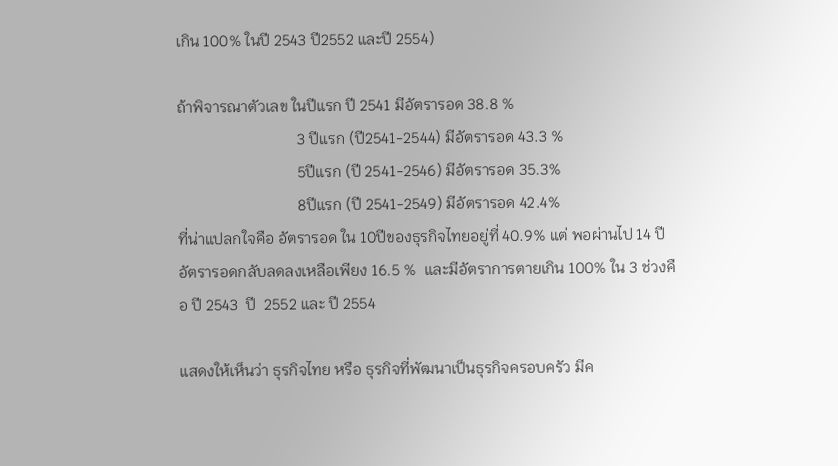เกิน 100% ในปี 2543 ปี2552 และปี 2554)

ถ้าพิจารณาตัวเลข ในปีแรก ปี 2541 มีอัตรารอด 38.8 %
                               3 ปีแรก (ปี2541-2544) มีอัตรารอด 43.3 %
                               5ปีแรก (ปี 2541-2546) มีอัตรารอด 35.3%
                               8ปีแรก (ปี 2541-2549) มีอัตรารอด 42.4%
ที่น่าแปลกใจคือ อัตรารอด ใน 10ปีของธุรกิจไทยอยู่ที่ 40.9% แต่ พอผ่านไป 14 ปี อัตรารอดกลับลดลงเหลือเพียง 16.5 %  และมีอัตราการตายเกิน 100% ใน 3 ช่วงคือ ปี 2543  ปี  2552 และ ปี 2554

แสดงให้เห็นว่า ธุรกิจไทย หรือ ธุรกิจที่พัฒนาเป็นธุรกิจครอบครัว มีค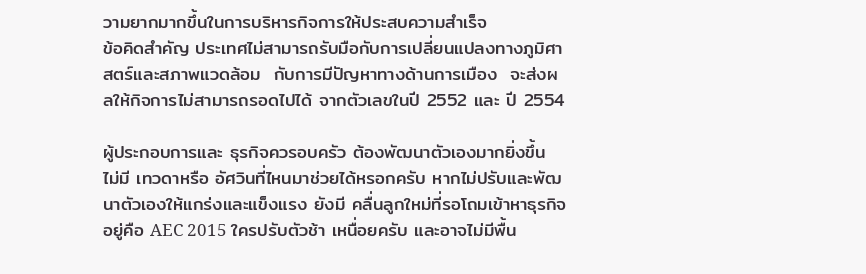วามยากมากขึ้นในการบริหารกิจการให้ประสบความสำเร็จ
ข้อคิดสำคัญ ประเทศไม่สามารถรับมือกับการเปลี่ยนแปลงทางภูมิศาสตร์และสภาพแวดล้อม  กับการมีปัญหาทางด้านการเมือง  จะส่งผลให้กิจการไม่สามารถรอดไปได้ จากตัวเลขในปี 2552 และ ปี 2554

ผู้ประกอบการและ ธุรกิจควรอบครัว ต้องพัฒนาตัวเองมากยิ่งขึ้น  ไม่มี เทวดาหรือ อัศวินที่ไหนมาช่วยได้หรอกครับ หากไม่ปรับและพัฒนาตัวเองให้แกร่งและแข็งแรง ยังมี คลื่นลูกใหม่ที่รอโถมเข้าหาธุรกิจอยู่คือ AEC 2015 ใครปรับตัวช้า เหนื่อยครับ และอาจไม่มีพื้น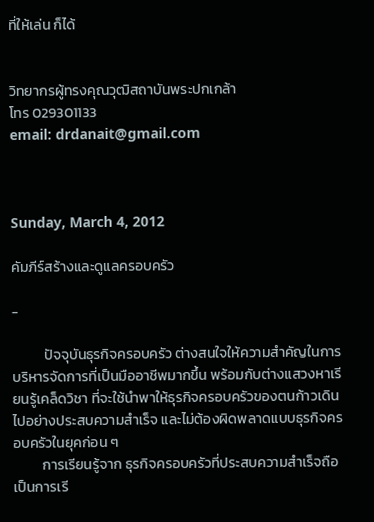ที่ให้เล่น ก็ได้


วิทยากรผู้ทรงคุณวุฒิสถาบันพระปกเกล้า
โทร 029301133
email: drdanait@gmail.com



Sunday, March 4, 2012

คัมภีร์สร้างและดูแลครอบครัว

-

          ปัจจุบันธุรกิจครอบครัว ต่างสนใจให้ความสำคัญในการบริหารจัดการที่เป็นมืออาชีพมากขึ้น พร้อมกับต่างแสวงหาเรียนรู้เคล็ดวิชา ที่จะใช้นำพาให้ธุรกิจครอบครัวของตนก้าวเดินไปอย่างประสบความสำเร็จ และไม่ต้องผิดพลาดแบบธุรกิจครอบครัวในยุคก่อน ๆ
         การเรียนรู้จาก ธุรกิจครอบครัวที่ประสบความสำเร็จถือเป็นการเรี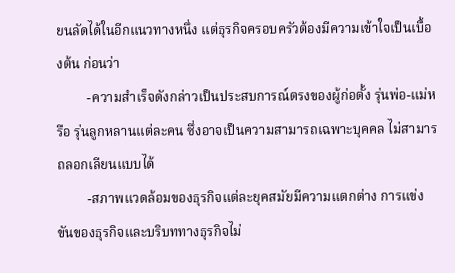ยนลัดได้ในอีกแนวทางหนึ่ง แต่ธุรกิจครอบครัวต้องมีความเข้าใจเป็นเบื้องต้น ก่อนว่า
         -ความสำเร็จดังกล่าวเป็นประสบการณ์ตรงของผู้ก่อตั้ง รุ่นพ่อ-แม่หรือ รุ่นลูกหลานแต่ละคน ซึ่งอาจเป็นความสามารถเฉพาะบุคคล ไม่สามารถลอกเลียนแบบได้
         -สภาพแวดล้อมของธุรกิจแต่ละยุคสมัยมีความแตกต่าง การแข่งขันของธุรกิจและบริบททางธุรกิจไม่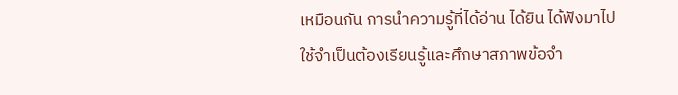เหมือนกัน การนำความรู้ที่ได้อ่าน ได้ยิน ได้ฟังมาไปใช้จำเป็นต้องเรียนรู้และศึกษาสภาพข้อจำ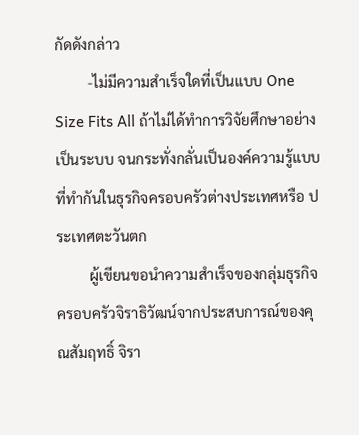กัดดังกล่าว
         -ไม่มีความสำเร็จใดที่เป็นแบบ One Size Fits All ถ้าไม่ได้ทำการวิจัยศึกษาอย่างเป็นระบบ จนกระทั่งกลั่นเป็นองค์ความรู้แบบที่ทำกันในธุรกิจครอบครัวต่างประเทศหรือ ประเทศตะวันตก
         ผู้เขียนขอนำความสำเร็จของกลุ่มธุรกิจครอบครัวจิราธิวัฒน์จากประสบการณ์ของคุณสัมฤทธิ์ จิรา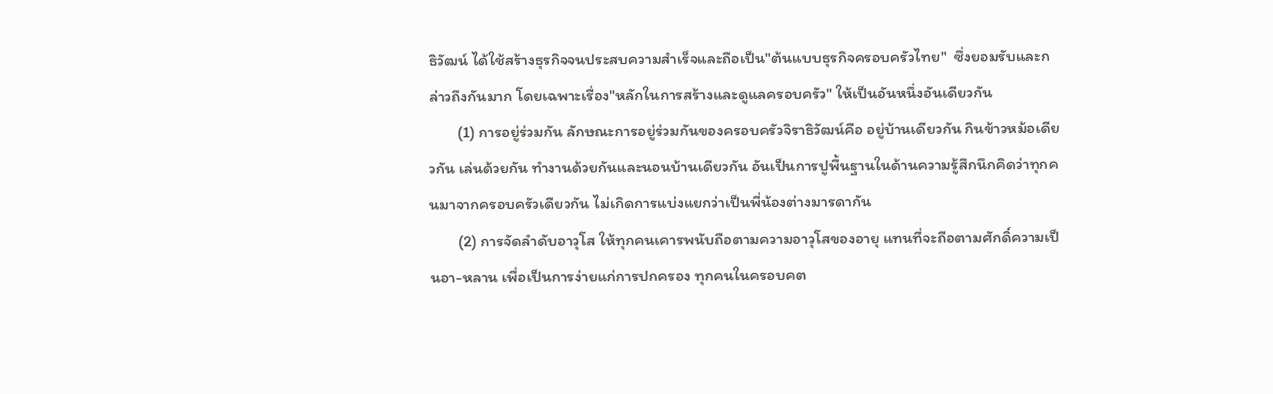ธิวัฒน์ ได้ใช้สร้างธุรกิจจนประสบความสำเร็จและถือเป็น"ต้นแบบธุรกิจครอบครัวไทย"  ซึ่งยอมรับและกล่าวถึงกันมาก โดยเฉพาะเรื่อง"หลักในการสร้างและดูแลครอบครัว" ให้เป็นอันหนึ่งอันเดียวกัน
        (1) การอยู่ร่วมกัน ลักษณะการอยู่ร่วมกันของครอบครัวจิราธิวัฒน์คือ อยู่บ้านเดียวกัน กินข้าวหม้อเดียวกัน เล่นด้วยกัน ทำงานด้วยกันและนอนบ้านเดียวกัน อันเป็นการปูพื้นฐานในด้านความรู้สึกนึกคิดว่าทุกคนมาจากครอบครัวเดียวกัน ไม่เกิดการแบ่งแยกว่าเป็นพี่น้องต่างมารดากัน
        (2) การจัดลำดับอาวุโส ให้ทุกคนเคารพนับถือตามความอาวุโสของอายุ แทนที่จะถือตามศักดิ์ความเป็นอา-หลาน เพื่อเป็นการง่ายแก่การปกครอง ทุกคนในครอบคต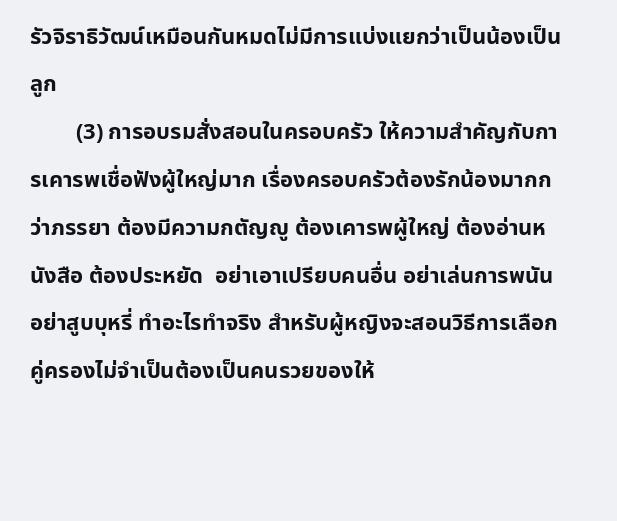รัวจิราธิวัฒน์เหมือนกันหมดไม่มีการแบ่งแยกว่าเป็นน้องเป็นลูก
        (3) การอบรมสั่งสอนในครอบครัว ให้ความสำคัญกับการเคารพเชื่อฟังผู้ใหญ่มาก เรื่องครอบครัวต้องรักน้องมากกว่าภรรยา ต้องมีความกตัญญู ต้องเคารพผู้ใหญ่ ต้องอ่านหนังสือ ต้องประหยัด  อย่าเอาเปรียบคนอื่น อย่าเล่นการพนัน อย่าสูบบุหรี่ ทำอะไรทำจริง สำหรับผู้หญิงจะสอนวิธีการเลือกคู่ครองไม่จำเป็นต้องเป็นคนรวยของให้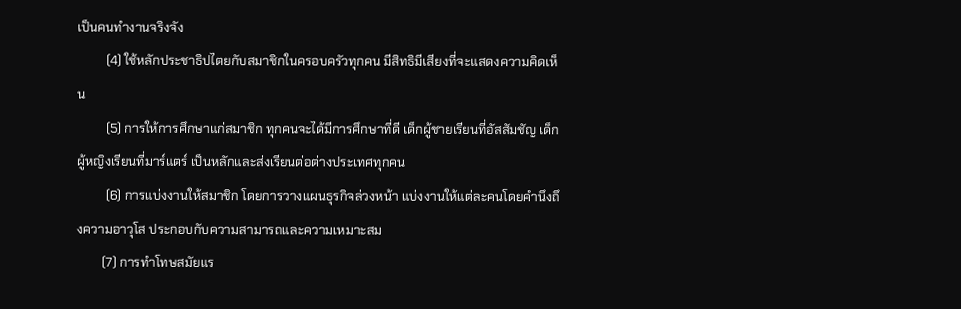เป็นคนทำงานจริงจัง
         (4) ใช้หลักประชาธิปไตยกับสมาชิกในครอบครัวทุกคน มีสิทธิมีเสียงที่จะแสดงความคิดเห็น
         (5) การให้การศึกษาแก่สมาชิก ทุกคนจะได้มีการศึกษาที่ดี เด็กผู้ชายเรียนที่อัสสัมชัญ เด็กผู้หญิงเรียนที่มาร์แตร์ เป็นหลักและส่งเรียนต่อต่างประเทศทุกคน
         (6) การแบ่งงานให้สมาชิก โดยการวางแผนธุรกิจล่วงหน้า แบ่งงานให้แต่ละคนโดยคำนึงถึงความอาวุโส ประกอบกับความสามารถและความเหมาะสม
        (7) การทำโทษสมัยแร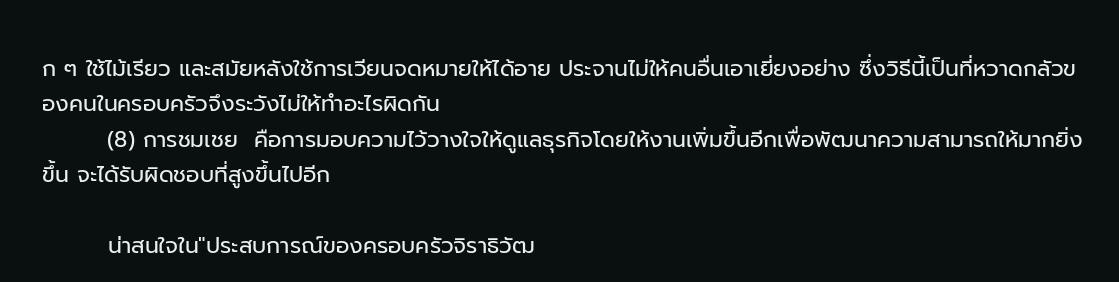ก ๆ ใช้ไม้เรียว และสมัยหลังใช้การเวียนจดหมายให้ได้อาย ประจานไม่ให้คนอื่นเอาเยี่ยงอย่าง ซึ่งวิธีนี้เป็นที่หวาดกลัวของคนในครอบครัวจึงระวังไม่ให้ทำอะไรผิดกัน
        (8) การชมเชย  คือการมอบความไว้วางใจให้ดูแลธุรกิจโดยให้งานเพิ่มขึ้นอีกเพื่อพัฒนาความสามารถให้มากยิ่งขึ้น จะได้รับผิดชอบที่สูงขึ้นไปอีก

        น่าสนใจใน"ประสบการณ์ของครอบครัวจิราธิวัฒ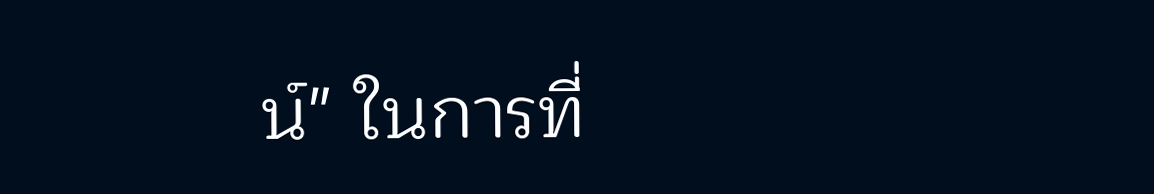น์" ในการที่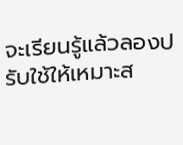จะเรียนรู้แล้วลองปรับใช้ให้เหมาะส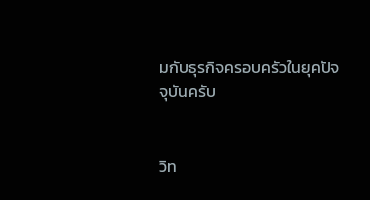มกับธุรกิจครอบครัวในยุคปัจจุบันครับ


วิท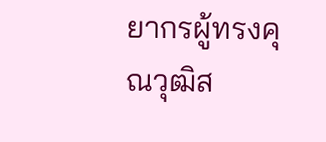ยากรผู้ทรงคุณวุฒิส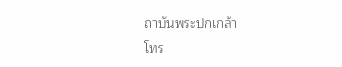ถาบันพระปกเกล้า
โทร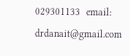029301133  email: drdanait@gmail.com